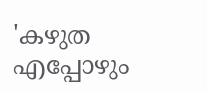'കഴുത എപ്പോഴും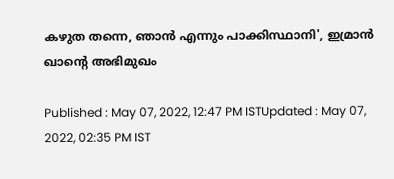കഴുത തന്നെ, ഞാൻ എന്നും പാക്കിസ്ഥാനി', ഇമ്രാൻ ഖാന്റെ അഭിമുഖം

Published : May 07, 2022, 12:47 PM ISTUpdated : May 07, 2022, 02:35 PM IST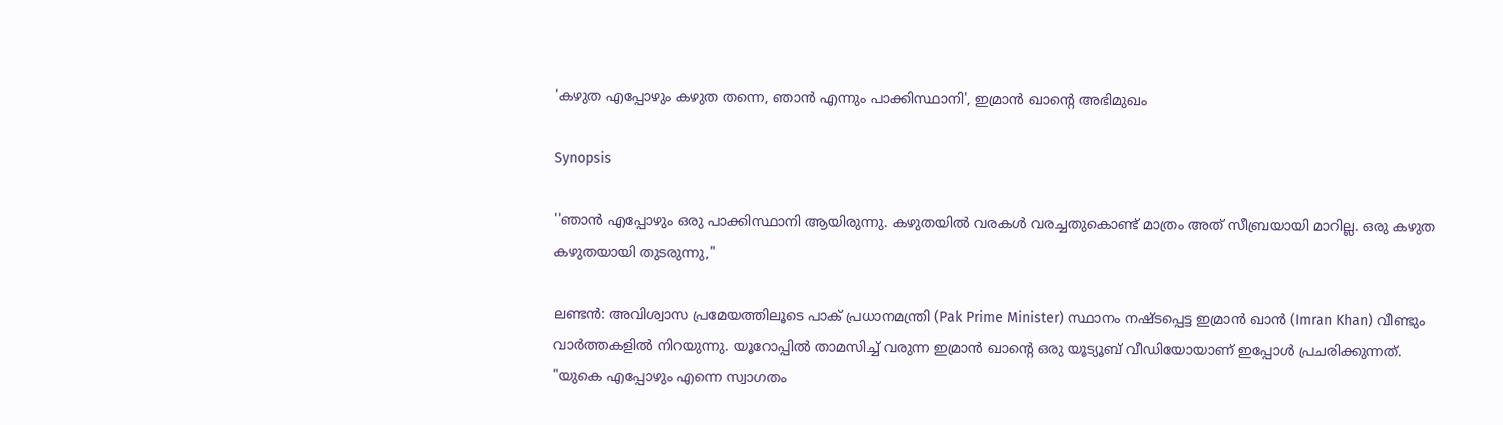'കഴുത എപ്പോഴും കഴുത തന്നെ, ഞാൻ എന്നും പാക്കിസ്ഥാനി', ഇമ്രാൻ ഖാന്റെ അഭിമുഖം

Synopsis

''ഞാൻ എപ്പോഴും ഒരു പാക്കിസ്ഥാനി ആയിരുന്നു. കഴുതയിൽ വരകൾ വരച്ചതുകൊണ്ട് മാത്രം അത് സീബ്രയായി മാറില്ല. ഒരു കഴുത കഴുതയായി തുടരുന്നു,"

ലണ്ടൻ: അവിശ്വാസ പ്രമേയത്തിലൂടെ പാക് പ്രധാനമന്ത്രി (Pak Prime Minister) സ്ഥാനം നഷ്ടപ്പെട്ട ഇമ്രാൻ ഖാൻ (Imran Khan) വീണ്ടും വാർത്തകളിൽ നിറയുന്നു. യൂറോപ്പിൽ താമസിച്ച് വരുന്ന ഇമ്രാൻ ഖാൻ്റെ ഒരു യൂട്യൂബ് വീഡിയോയാണ് ഇപ്പോൾ പ്രചരിക്കുന്നത്. "യുകെ എപ്പോഴും എന്നെ സ്വാഗതം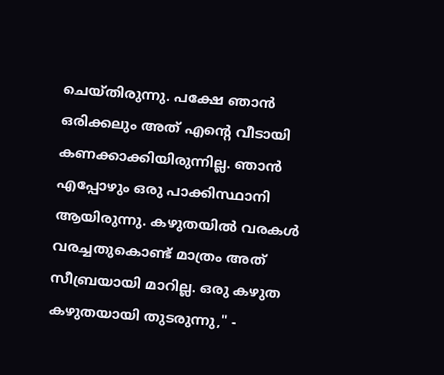ചെയ്തിരുന്നു. പക്ഷേ ഞാൻ ഒരിക്കലും അത് എന്റെ വീടായി കണക്കാക്കിയിരുന്നില്ല. ഞാൻ എപ്പോഴും ഒരു പാക്കിസ്ഥാനി ആയിരുന്നു. കഴുതയിൽ വരകൾ വരച്ചതുകൊണ്ട് മാത്രം അത് സീബ്രയായി മാറില്ല. ഒരു കഴുത കഴുതയായി തുടരുന്നു," -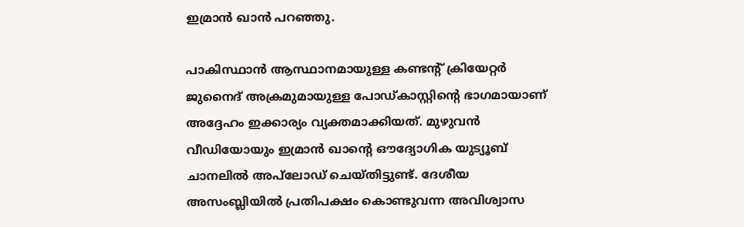ഇമ്രാൻ ഖാൻ പറഞ്ഞു.

പാകിസ്ഥാൻ ആസ്ഥാനമായുള്ള കണ്ടന്റ് ക്രിയേറ്റർ ജുനൈദ് അക്രമുമായുള്ള പോഡ്‌കാസ്റ്റിന്റെ ഭാഗമായാണ് അദ്ദേഹം ഇക്കാര്യം വ്യക്തമാക്കിയത്. മുഴുവൻ വീഡിയോയും ഇമ്രാൻ ഖാന്റെ ഔദ്യോഗിക യുട്യൂബ് ചാനലിൽ അപ്‌ലോഡ് ചെയ്തിട്ടുണ്ട്. ദേശീയ അസംബ്ലിയിൽ പ്രതിപക്ഷം കൊണ്ടുവന്ന അവിശ്വാസ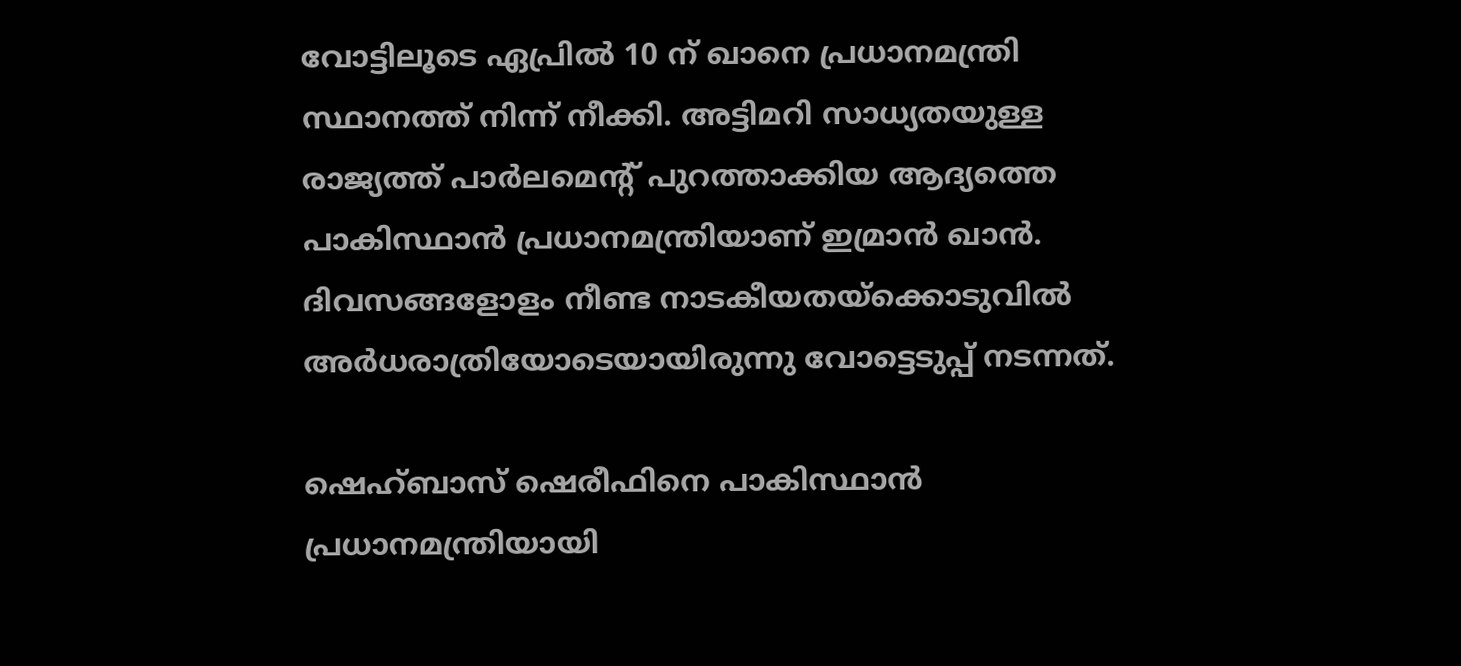വോട്ടിലൂടെ ഏപ്രിൽ 10 ന് ഖാനെ പ്രധാനമന്ത്രി സ്ഥാനത്ത് നിന്ന് നീക്കി. അട്ടിമറി സാധ്യതയുള്ള രാജ്യത്ത് പാർലമെന്റ് പുറത്താക്കിയ ആദ്യത്തെ പാകിസ്ഥാൻ പ്രധാനമന്ത്രിയാണ് ഇമ്രാൻ ഖാൻ. ദിവസങ്ങളോളം നീണ്ട നാടകീയതയ്‌ക്കൊടുവിൽ അർധരാത്രിയോടെയായിരുന്നു വോട്ടെടുപ്പ് നടന്നത്.

ഷെഹ്ബാസ് ഷെരീഫിനെ പാകിസ്ഥാൻ പ്രധാനമന്ത്രിയായി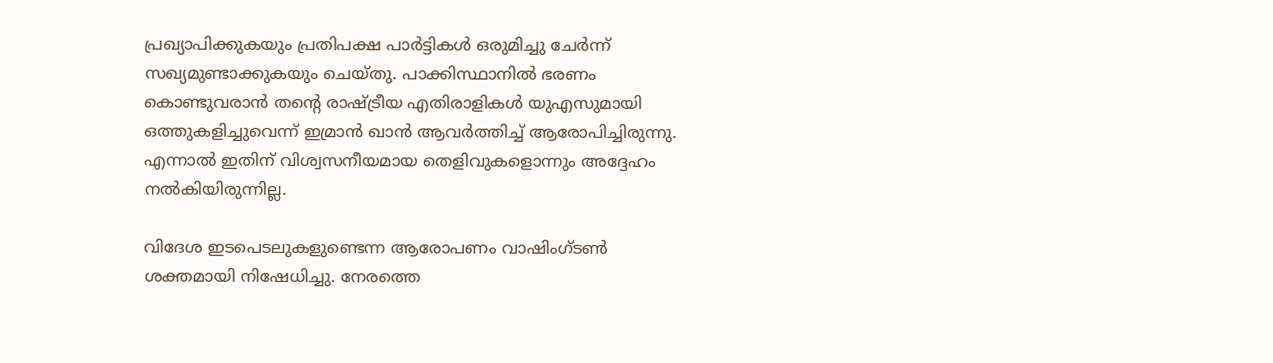പ്രഖ്യാപിക്കുകയും പ്രതിപക്ഷ പാർട്ടികൾ ഒരുമിച്ചു ചേർന്ന് സഖ്യമുണ്ടാക്കുകയും ചെയ്തു. പാക്കിസ്ഥാനിൽ ഭരണം കൊണ്ടുവരാൻ തന്റെ രാഷ്ട്രീയ എതിരാളികൾ യുഎസുമായി ഒത്തുകളിച്ചുവെന്ന് ഇമ്രാൻ ഖാൻ ആവർത്തിച്ച് ആരോപിച്ചിരുന്നു. എന്നാൽ ഇതിന് വിശ്വസനീയമായ തെളിവുകളൊന്നും അദ്ദേഹം നൽകിയിരുന്നില്ല.

വിദേശ ഇടപെടലുകളുണ്ടെന്ന ആരോപണം വാഷിംഗ്ടൺ ശക്തമായി നിഷേധിച്ചു. നേരത്തെ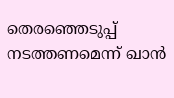തെരഞ്ഞെടുപ്പ് നടത്തണമെന്ന് ഖാൻ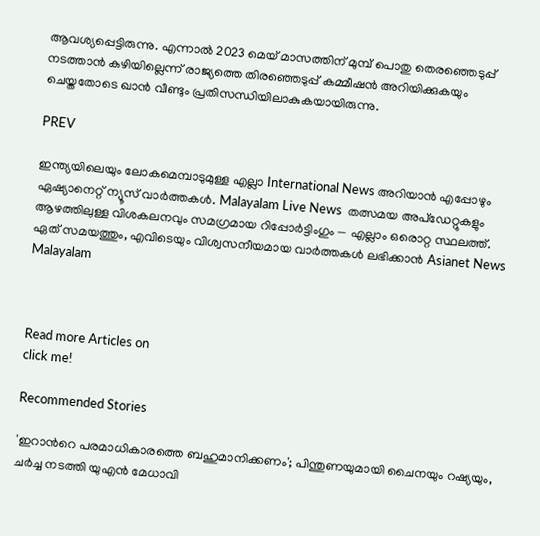ആവശ്യപ്പെട്ടിരുന്നു. എന്നാൽ 2023 മെയ് മാസത്തിന് മുമ്പ് പൊതു തെരഞ്ഞെടുപ്പ് നടത്താൻ കഴിയില്ലെന്ന് രാജ്യത്തെ തിരഞ്ഞെടുപ്പ് കമ്മീഷൻ അറിയിക്കുകയും ചെയ്തതോടെ ഖാൻ വീണ്ടും പ്രതിസന്ധിയിലാകുകയായിരുന്നു.

PREV

ഇന്ത്യയിലെയും ലോകമെമ്പാടുമുള്ള എല്ലാ International News അറിയാൻ എപ്പോഴും ഏഷ്യാനെറ്റ് ന്യൂസ് വാർത്തകൾ. Malayalam Live News  തത്സമയ അപ്‌ഡേറ്റുകളും ആഴത്തിലുള്ള വിശകലനവും സമഗ്രമായ റിപ്പോർട്ടിംഗും — എല്ലാം ഒരൊറ്റ സ്ഥലത്ത്. ഏത് സമയത്തും, എവിടെയും വിശ്വസനീയമായ വാർത്തകൾ ലഭിക്കാൻ Asianet News Malayalam



Read more Articles on
click me!

Recommended Stories

'ഇറാന്‍റെ പരമാധികാരത്തെ ബഹുമാനിക്കണം'; പിന്തുണയുമായി ചൈനയും റഷ്യയും, ചർച്ച നടത്തി യുഎൻ മേധാവി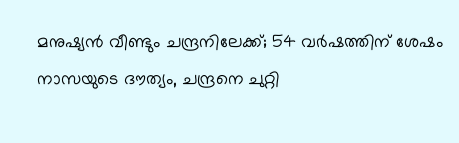മനുഷ്യൻ വീണ്ടും ചന്ദ്രനിലേക്ക്; 54 വർഷത്തിന് ശേഷം നാസയുടെ ദൗത്യം, ചന്ദ്രനെ ചുറ്റി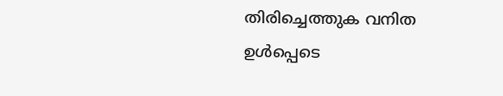തിരിച്ചെത്തുക വനിത ഉൾപ്പെടെ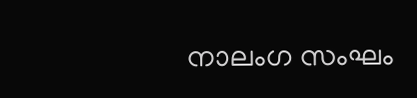നാലംഗ സംഘം